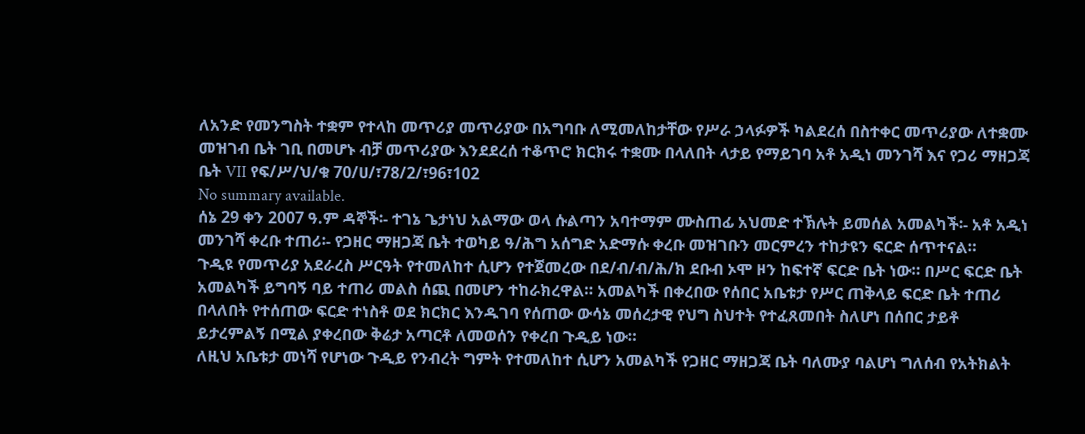ለአንድ የመንግስት ተቋም የተላከ መጥሪያ መጥሪያው በአግባቡ ለሚመለከታቸው የሥራ ኃላፉዎች ካልደረሰ በስተቀር መጥሪያው ለተቋሙ መዝገብ ቤት ገቢ በመሆኑ ብቻ መጥሪያው እንደደረሰ ተቆጥሮ ክርክሩ ተቋሙ በላለበት ላታይ የማይገባ አቶ አዲነ መንገሻ እና የጋሪ ማዘጋጃ ቤት VII የፍ/ሥ/ህ/ቁ 70/ሀ/፣78/2/፣96፣102
No summary available.
ሰኔ 29 ቀን 2007 ዓ.ም ዳኞች፡- ተገኔ ጌታነህ አልማው ወላ ሱልጣን አባተማም ሙስጠፊ አህመድ ተኽሉት ይመሰል አመልካች፡- አቶ አዲነ መንገሻ ቀረቡ ተጠሪ፡- የጋዘር ማዘጋጃ ቤት ተወካይ ዓ/ሕግ አሰግድ አድማሱ ቀረቡ መዝገቡን መርምረን ተከታዩን ፍርድ ሰጥተናል።
ጉዲዩ የመጥሪያ አደራረስ ሥርዓት የተመለከተ ሲሆን የተጀመረው በደ/ብ/ብ/ሕ/ክ ደቡብ ኦሞ ዞን ከፍተኛ ፍርድ ቤት ነው። በሥር ፍርድ ቤት አመልካች ይግባኝ ባይ ተጠሪ መልስ ሰጪ በመሆን ተከራክረዋል። አመልካች በቀረበው የሰበር አቤቱታ የሥር ጠቅላይ ፍርድ ቤት ተጠሪ በላለበት የተሰጠው ፍርድ ተነስቶ ወደ ክርክር እንዱገባ የሰጠው ውሳኔ መሰረታዊ የህግ ስህተት የተፈጸመበት ስለሆነ በሰበር ታይቶ ይታረምልኝ በሚል ያቀረበው ቅሬታ አጣርቶ ለመወሰን የቀረበ ጉዲይ ነው።
ለዚህ አቤቱታ መነሻ የሆነው ጉዲይ የንብረት ግምት የተመለከተ ሲሆን አመልካች የጋዘር ማዘጋጃ ቤት ባለሙያ ባልሆነ ግለሰብ የአትክልት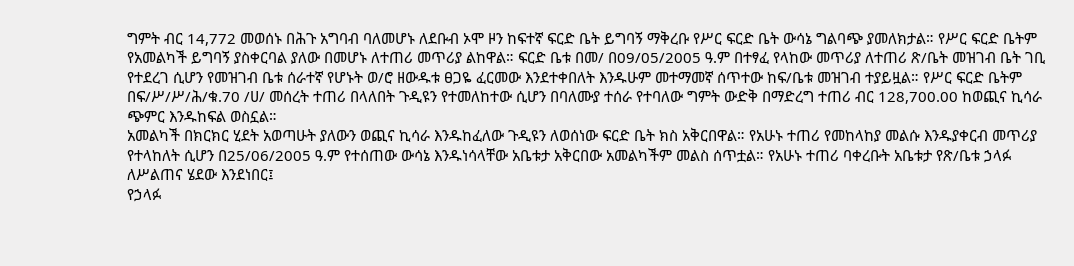ግምት ብር 14,772 መወሰኑ በሕጉ አግባብ ባለመሆኑ ለደቡብ ኦሞ ዞን ከፍተኛ ፍርድ ቤት ይግባኝ ማቅረቡ የሥር ፍርድ ቤት ውሳኔ ግልባጭ ያመለክታል። የሥር ፍርድ ቤትም የአመልካች ይግባኝ ያስቀርባል ያለው በመሆኑ ለተጠሪ መጥሪያ ልከዋል። ፍርድ ቤቱ በመ/ በ09/05/2005 ዓ.ም በተፃፈ የላከው መጥሪያ ለተጠሪ ጽ/ቤት መዝገብ ቤት ገቢ የተደረገ ሲሆን የመዝገብ ቤቱ ሰራተኛ የሆኑት ወ/ሮ ዘውዱቱ ፀጋዬ ፈርመው እንደተቀበለት እንዱሁም መተማመኛ ሰጥተው ከፍ/ቤቱ መዝገብ ተያይዟል። የሥር ፍርድ ቤትም በፍ/ሥ/ሥ/ሕ/ቁ.70 /ሀ/ መሰረት ተጠሪ በላለበት ጉዲዩን የተመለከተው ሲሆን በባለሙያ ተሰራ የተባለው ግምት ውድቅ በማድረግ ተጠሪ ብር 128,700.00 ከወጪና ኪሳራ ጭምር እንዱከፍል ወስኗል።
አመልካች በክርክር ሂደት አወጣሁት ያለውን ወጪና ኪሳራ እንዱከፈለው ጉዲዩን ለወሰነው ፍርድ ቤት ክስ አቅርበዋል። የአሁኑ ተጠሪ የመከላከያ መልሱ እንዱያቀርብ መጥሪያ የተላከለት ሲሆን በ25/06/2005 ዓ.ም የተሰጠው ውሳኔ እንዱነሳላቸው አቤቱታ አቅርበው አመልካችም መልስ ሰጥቷል። የአሁኑ ተጠሪ ባቀረቡት አቤቱታ የጽ/ቤቱ ኃላፉ ለሥልጠና ሄደው እንደነበር፤
የኃላፉ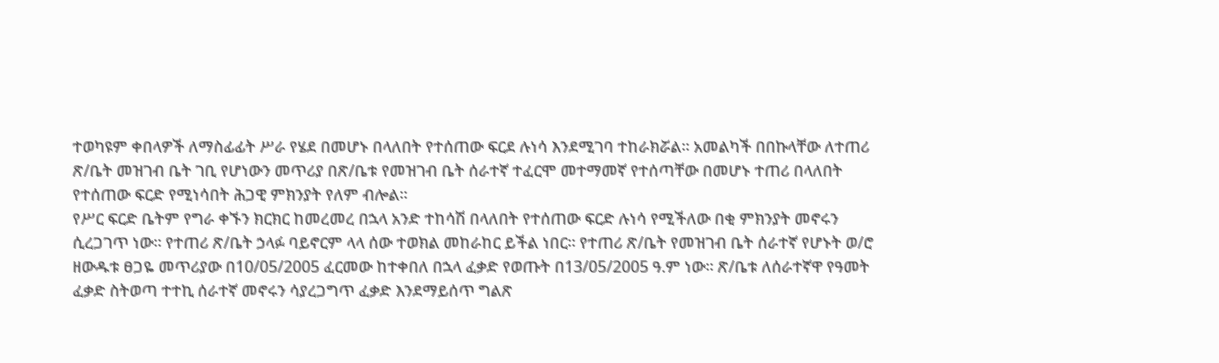ተወካዩም ቀበላዎች ለማስፊፊት ሥራ የሄደ በመሆኑ በላለበት የተሰጠው ፍርደ ሉነሳ እንደሚገባ ተከራክሯል። አመልካች በበኩላቸው ለተጠሪ ጽ/ቤት መዝገብ ቤት ገቢ የሆነውን መጥሪያ በጽ/ቤቱ የመዝገብ ቤት ሰራተኛ ተፈርሞ መተማመኛ የተሰጣቸው በመሆኑ ተጠሪ በላለበት የተሰጠው ፍርድ የሚነሳበት ሕጋዊ ምክንያት የለም ብሎል።
የሥር ፍርድ ቤትም የግራ ቀኙን ክርክር ከመረመረ በኋላ አንድ ተከሳሽ በላለበት የተሰጠው ፍርድ ሉነሳ የሚችለው በቂ ምክንያት መኖሩን ሲረጋገጥ ነው። የተጠሪ ጽ/ቤት ኃላፉ ባይኖርም ላላ ሰው ተወክል መከራከር ይችል ነበር። የተጠሪ ጽ/ቤት የመዝገብ ቤት ሰራተኛ የሆኑት ወ/ሮ ዘውዱቱ ፀጋዬ መጥሪያው በ10/05/2005 ፈርመው ከተቀበለ በኋላ ፈቃድ የወጡት በ13/05/2005 ዓ.ም ነው። ጽ/ቤቱ ለሰራተኛዋ የዓመት ፈቃድ ስትወጣ ተተኪ ሰራተኛ መኖሩን ሳያረጋግጥ ፈቃድ እንደማይሰጥ ግልጽ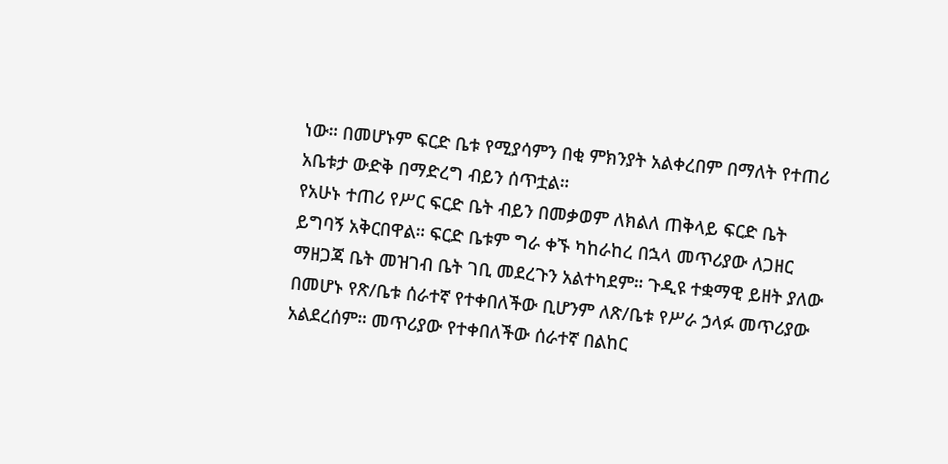ነው። በመሆኑም ፍርድ ቤቱ የሚያሳምን በቂ ምክንያት አልቀረበም በማለት የተጠሪ አቤቱታ ውድቅ በማድረግ ብይን ሰጥቷል።
የአሁኑ ተጠሪ የሥር ፍርድ ቤት ብይን በመቃወም ለክልለ ጠቅላይ ፍርድ ቤት ይግባኝ አቅርበዋል። ፍርድ ቤቱም ግራ ቀኙ ካከራከረ በኋላ መጥሪያው ለጋዘር ማዘጋጃ ቤት መዝገብ ቤት ገቢ መደረጉን አልተካደም። ጉዲዩ ተቋማዊ ይዘት ያለው በመሆኑ የጽ/ቤቱ ሰራተኛ የተቀበለችው ቢሆንም ለጽ/ቤቱ የሥራ ኃላፉ መጥሪያው አልደረሰም። መጥሪያው የተቀበለችው ሰራተኛ በልከር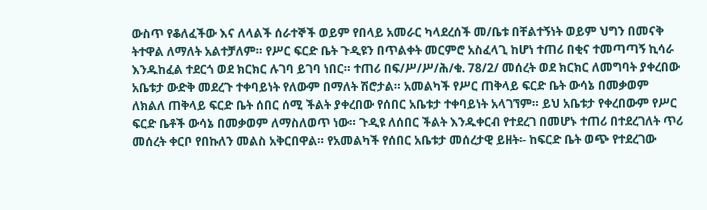ውስጥ የቆለፈችው እና ለላልች ሰራተኞች ወይም የበላይ አመራር ካላደረሰች መ/ቤቱ በቸልተኝነት ወይም ህግን በመናቅ ትተዋል ለማለት አልተቻለም። የሥር ፍርድ ቤት ጉዲዩን በጥልቀት መርምሮ አስፈላጊ ከሆነ ተጠሪ በቂና ተመጣጣኝ ኪሳራ እንዱከፈል ተደርጎ ወደ ክርክር ሉገባ ይገባ ነበር። ተጠሪ በፍ/ሥ/ሥ/ሕ/ቁ. 78/2/ መሰረት ወደ ክርክር ለመግባት ያቀረበው አቤቱታ ውድቅ መደረጉ ተቀባይነት የለውም በማለት ሽሮታል። አመልካች የሥር ጠቅላይ ፍርድ ቤት ውሳኔ በመቃወም ለክልለ ጠቅላይ ፍርድ ቤት ሰበር ሰሚ ችልት ያቀረበው የሰበር አቤቱታ ተቀባይነት አላገኘም። ይህ አቤቱታ የቀረበውም የሥር ፍርድ ቤቶች ውሳኔ በመቃወም ለማስለወጥ ነው። ጉዲዩ ለሰበር ችልት እንዱቀርብ የተደረገ በመሆኑ ተጠሪ በተደረገለት ጥሪ መሰረት ቀርቦ የበኩለን መልስ አቅርበዋል። የአመልካች የሰበር አቤቱታ መሰረታዊ ይዘት፡- ከፍርድ ቤት ወጭ የተደረገው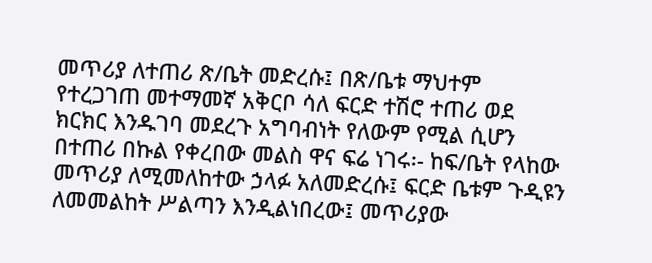መጥሪያ ለተጠሪ ጽ/ቤት መድረሱ፤ በጽ/ቤቱ ማህተም የተረጋገጠ መተማመኛ አቅርቦ ሳለ ፍርድ ተሽሮ ተጠሪ ወደ ክርክር እንዱገባ መደረጉ አግባብነት የለውም የሚል ሲሆን በተጠሪ በኩል የቀረበው መልስ ዋና ፍሬ ነገሩ፡- ከፍ/ቤት የላከው መጥሪያ ለሚመለከተው ኃላፉ አለመድረሱ፤ ፍርድ ቤቱም ጉዲዩን ለመመልከት ሥልጣን እንዲልነበረው፤ መጥሪያው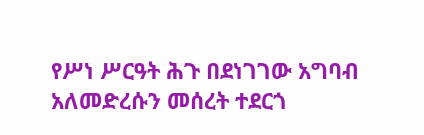የሥነ ሥርዓት ሕጉ በደነገገው አግባብ አለመድረሱን መሰረት ተደርጎ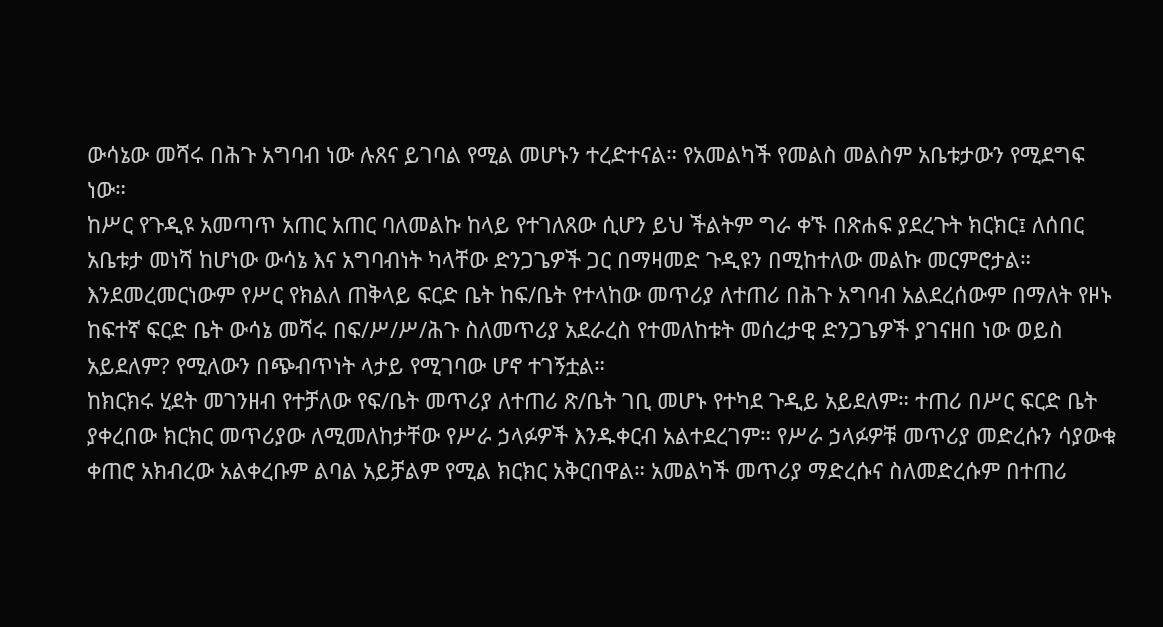ውሳኔው መሻሩ በሕጉ አግባብ ነው ሉጸና ይገባል የሚል መሆኑን ተረድተናል። የአመልካች የመልስ መልስም አቤቱታውን የሚደግፍ ነው።
ከሥር የጉዲዩ አመጣጥ አጠር አጠር ባለመልኩ ከላይ የተገለጸው ሲሆን ይህ ችልትም ግራ ቀኙ በጽሐፍ ያደረጉት ክርክር፤ ለሰበር አቤቱታ መነሻ ከሆነው ውሳኔ እና አግባብነት ካላቸው ድንጋጌዎች ጋር በማዛመድ ጉዲዩን በሚከተለው መልኩ መርምሮታል። እንደመረመርነውም የሥር የክልለ ጠቅላይ ፍርድ ቤት ከፍ/ቤት የተላከው መጥሪያ ለተጠሪ በሕጉ አግባብ አልደረሰውም በማለት የዞኑ ከፍተኛ ፍርድ ቤት ውሳኔ መሻሩ በፍ/ሥ/ሥ/ሕጉ ስለመጥሪያ አደራረስ የተመለከቱት መሰረታዊ ድንጋጌዎች ያገናዘበ ነው ወይስ አይደለም? የሚለውን በጭብጥነት ላታይ የሚገባው ሆኖ ተገኝቷል።
ከክርክሩ ሂደት መገንዘብ የተቻለው የፍ/ቤት መጥሪያ ለተጠሪ ጽ/ቤት ገቢ መሆኑ የተካደ ጉዲይ አይደለም። ተጠሪ በሥር ፍርድ ቤት ያቀረበው ክርክር መጥሪያው ለሚመለከታቸው የሥራ ኃላፉዎች እንዱቀርብ አልተደረገም። የሥራ ኃላፉዎቹ መጥሪያ መድረሱን ሳያውቁ ቀጠሮ አክብረው አልቀረቡም ልባል አይቻልም የሚል ክርክር አቅርበዋል። አመልካች መጥሪያ ማድረሱና ስለመድረሱም በተጠሪ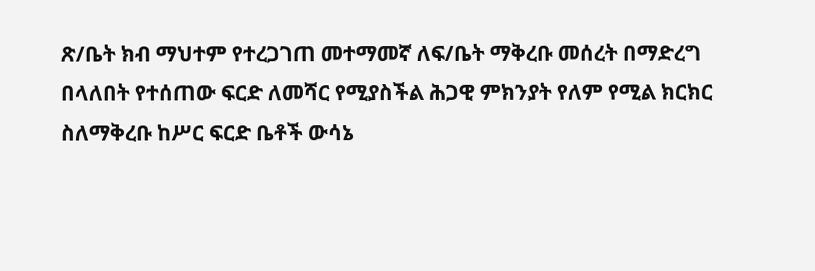ጽ/ቤት ክብ ማህተም የተረጋገጠ መተማመኛ ለፍ/ቤት ማቅረቡ መሰረት በማድረግ በላለበት የተሰጠው ፍርድ ለመሻር የሚያስችል ሕጋዊ ምክንያት የለም የሚል ክርክር ስለማቅረቡ ከሥር ፍርድ ቤቶች ውሳኔ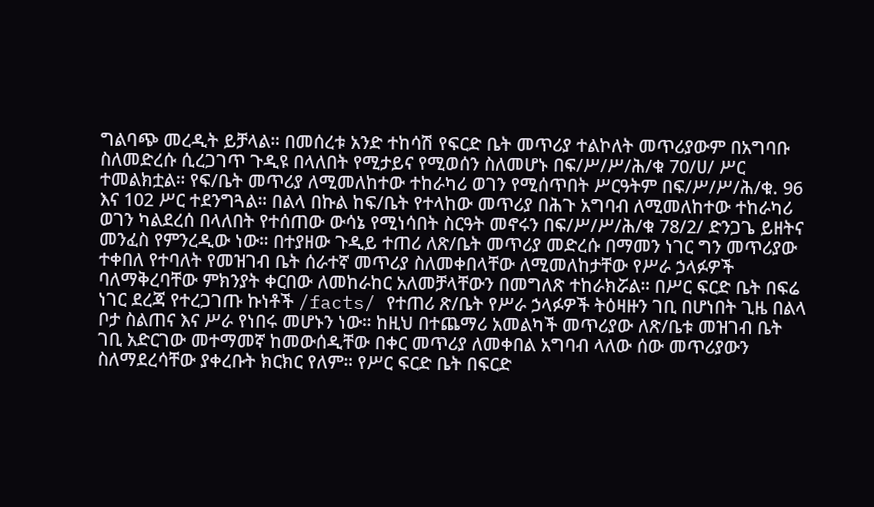ግልባጭ መረዲት ይቻላል። በመሰረቱ አንድ ተከሳሽ የፍርድ ቤት መጥሪያ ተልኮለት መጥሪያውም በአግባቡ ስለመድረሱ ሲረጋገጥ ጉዲዩ በላለበት የሚታይና የሚወሰን ስለመሆኑ በፍ/ሥ/ሥ/ሕ/ቁ 70/ሀ/ ሥር ተመልክቷል። የፍ/ቤት መጥሪያ ለሚመለከተው ተከራካሪ ወገን የሚሰጥበት ሥርዓትም በፍ/ሥ/ሥ/ሕ/ቁ. 96 እና 102 ሥር ተደንግጓል። በልላ በኩል ከፍ/ቤት የተላከው መጥሪያ በሕጉ አግባብ ለሚመለከተው ተከራካሪ ወገን ካልደረሰ በላለበት የተሰጠው ውሳኔ የሚነሳበት ስርዓት መኖሩን በፍ/ሥ/ሥ/ሕ/ቁ 78/2/ ድንጋጌ ይዘትና መንፈስ የምንረዲው ነው። በተያዘው ጉዲይ ተጠሪ ለጽ/ቤት መጥሪያ መድረሱ በማመን ነገር ግን መጥሪያው ተቀበለ የተባለት የመዝገብ ቤት ሰራተኛ መጥሪያ ስለመቀበላቸው ለሚመለከታቸው የሥራ ኃላፉዎች ባለማቅረባቸው ምክንያት ቀርበው ለመከራከር አለመቻላቸውን በመግለጽ ተከራክሯል። በሥር ፍርድ ቤት በፍሬ ነገር ደረጃ የተረጋገጡ ኩነቶች /facts/ የተጠሪ ጽ/ቤት የሥራ ኃላፉዎች ትዕዛዙን ገቢ በሆነበት ጊዜ በልላ ቦታ ስልጠና እና ሥራ የነበሩ መሆኑን ነው። ከዚህ በተጨማሪ አመልካች መጥሪያው ለጽ/ቤቱ መዝገብ ቤት ገቢ አድርገው መተማመኛ ከመውሰዲቸው በቀር መጥሪያ ለመቀበል አግባብ ላለው ሰው መጥሪያውን ስለማደረሳቸው ያቀረቡት ክርክር የለም። የሥር ፍርድ ቤት በፍርድ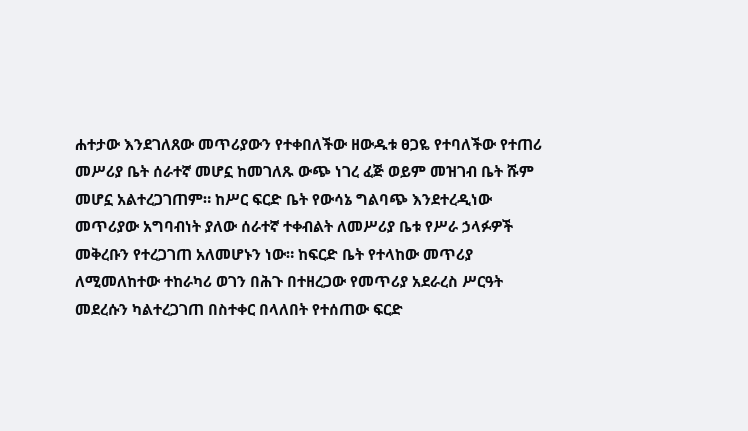ሐተታው እንደገለጸው መጥሪያውን የተቀበለችው ዘውዱቱ ፀጋዬ የተባለችው የተጠሪ መሥሪያ ቤት ሰራተኛ መሆኗ ከመገለጹ ውጭ ነገረ ፈጅ ወይም መዝገብ ቤት ሹም መሆኗ አልተረጋገጠም። ከሥር ፍርድ ቤት የውሳኔ ግልባጭ እንደተረዲነው መጥሪያው አግባብነት ያለው ሰራተኛ ተቀብልት ለመሥሪያ ቤቱ የሥራ ኃላፉዎች መቅረቡን የተረጋገጠ አለመሆኑን ነው። ከፍርድ ቤት የተላከው መጥሪያ ለሚመለከተው ተከራካሪ ወገን በሕጉ በተዘረጋው የመጥሪያ አደራረስ ሥርዓት መደረሱን ካልተረጋገጠ በስተቀር በላለበት የተሰጠው ፍርድ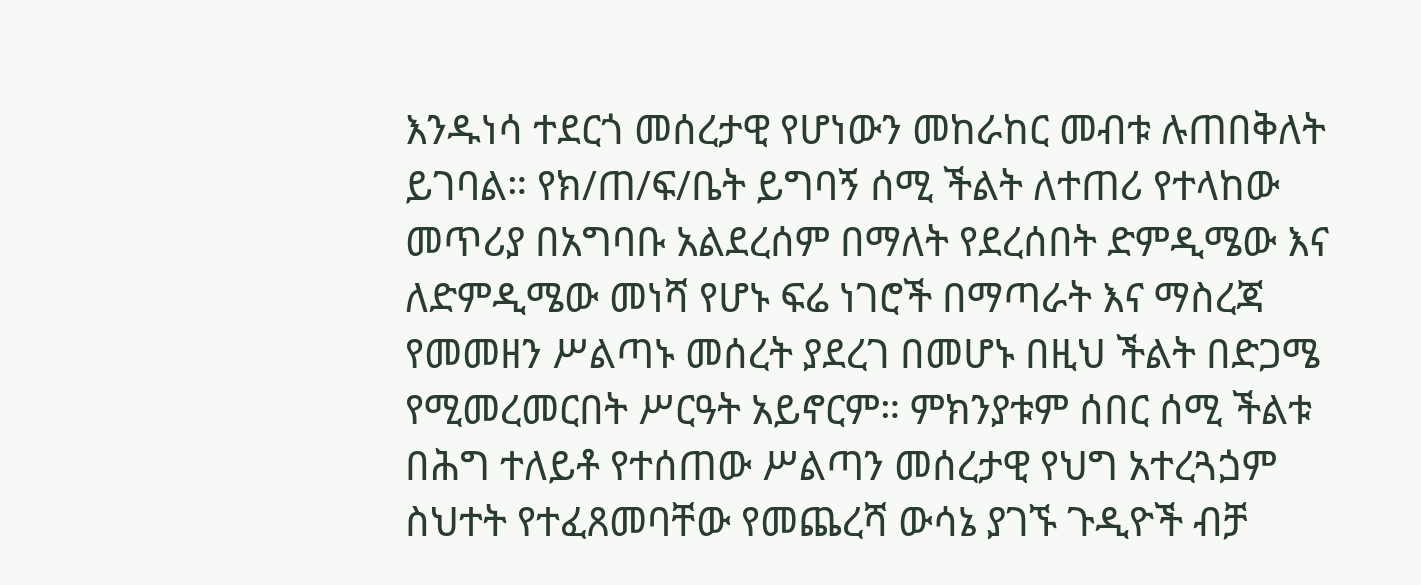እንዱነሳ ተደርጎ መሰረታዊ የሆነውን መከራከር መብቱ ሉጠበቅለት ይገባል። የክ/ጠ/ፍ/ቤት ይግባኝ ሰሚ ችልት ለተጠሪ የተላከው መጥሪያ በአግባቡ አልደረሰም በማለት የደረሰበት ድምዲሜው እና ለድምዲሜው መነሻ የሆኑ ፍሬ ነገሮች በማጣራት እና ማስረጃ የመመዘን ሥልጣኑ መሰረት ያደረገ በመሆኑ በዚህ ችልት በድጋሜ የሚመረመርበት ሥርዓት አይኖርም። ምክንያቱም ሰበር ሰሚ ችልቱ በሕግ ተለይቶ የተሰጠው ሥልጣን መሰረታዊ የህግ አተረጓጏም ስህተት የተፈጸመባቸው የመጨረሻ ውሳኔ ያገኙ ጉዲዮች ብቻ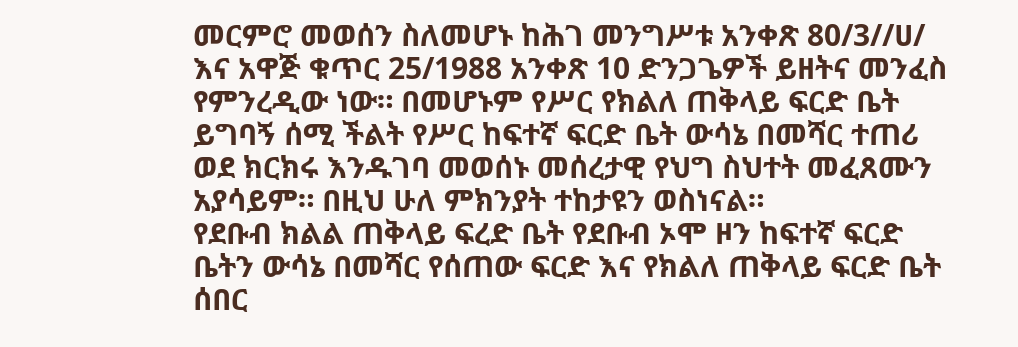መርምሮ መወሰን ስለመሆኑ ከሕገ መንግሥቱ አንቀጽ 80/3//ሀ/ እና አዋጅ ቁጥር 25/1988 አንቀጽ 10 ድንጋጌዎች ይዘትና መንፈስ የምንረዲው ነው። በመሆኑም የሥር የክልለ ጠቅላይ ፍርድ ቤት ይግባኝ ሰሚ ችልት የሥር ከፍተኛ ፍርድ ቤት ውሳኔ በመሻር ተጠሪ ወደ ክርክሩ እንዱገባ መወሰኑ መሰረታዊ የህግ ስህተት መፈጸሙን አያሳይም። በዚህ ሁለ ምክንያት ተከታዩን ወስነናል።
የደቡብ ክልል ጠቅላይ ፍረድ ቤት የደቡብ ኦሞ ዞን ከፍተኛ ፍርድ ቤትን ውሳኔ በመሻር የሰጠው ፍርድ እና የክልለ ጠቅላይ ፍርድ ቤት ሰበር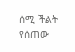ሰሚ ችልት የሰጠው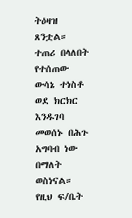ትዕዛዝ ጸንቷል።
ተጠሪ በላለበት የተሰጠው ውሳኔ ተነስቶ ወደ ክርክር እንዱገባ መወሰኑ በሕጉ አግባብ ነው በማለት ወስነናል።
የዚህ ፍ/ቤት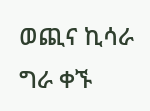ወጪና ኪሳራ ግራ ቀኙ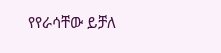የየራሳቸው ይቻለ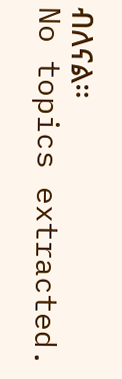ብለናል።
No topics extracted.